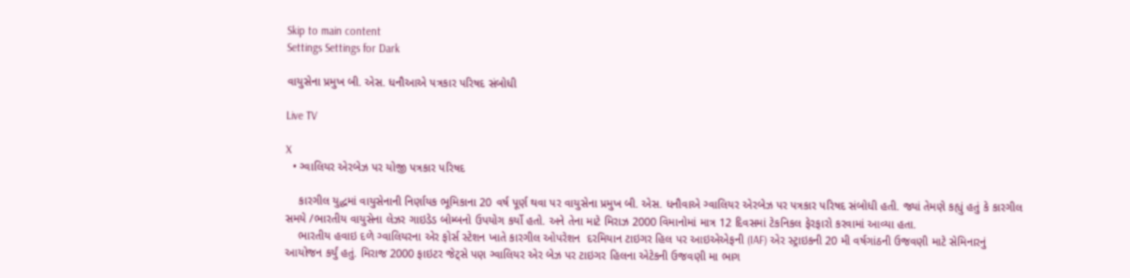Skip to main content
Settings Settings for Dark

વાયુસેના પ્રમુખ બી. એસ. ધનૌઆએ પત્રકાર પરિષદ સંબોધી

Live TV

X
  • ગ્વાલિયર એરબેઝ પર યોજી પત્રકાર પરિષદ

    કારગીલ યુદ્ધમાં વાયુસેનાની નિર્ણાયક ભૂમિકાના 20 વર્ષ પૂર્ણ થવા પર વાયુસેના પ્રમુખ બી. એસ. ધનૌવાએ ગ્વાલિયર એરબેઝ પર પત્રકાર પરિષદ સંબોધી હતી. જ્યાં તેમણે કહ્યું હતું કે કારગીલ સમયે /ભારતીય વાયુસેના લેઝર ગાઇડેડ બોમ્બનો ઉપયોગ કર્યો હતો. અને તેના માટે મિરાઝ 2000 વિમાનોમાં માત્ર 12 દિવસમાં ટેકનિકલ ફેરફારો કરવામાં આવ્યા હતા.
    ભારતીય હવાઇ દળે ગ્વાલિયરના એર ફોર્સ સ્ટેશન ખાતે કારગીલ ઓપરેશન  દરમિયાન ટાઇગર હિલ પર આઇએએફની (IAF) એર સ્ટ્રાઇકની 20 મી વર્ષગાંઠની ઉજવણી માટે સેમિનારનું આયોજન કર્યું હતું. મિરાજ 2000 ફાઇટર જેટ્સે પણ ગ્વાલિયર એર બેઝ પર ટાઇગર હિલના એટેકની ઉજવણી મા ભાગ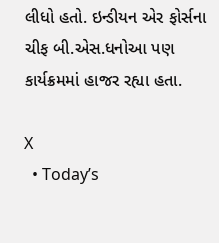લીધો હતો. ઇન્ડીયન એર ફોર્સના ચીફ બી.એસ.ધનોઆ પણ કાર્યક્રમમાં હાજર રહ્યા હતા.

X
  • Today’s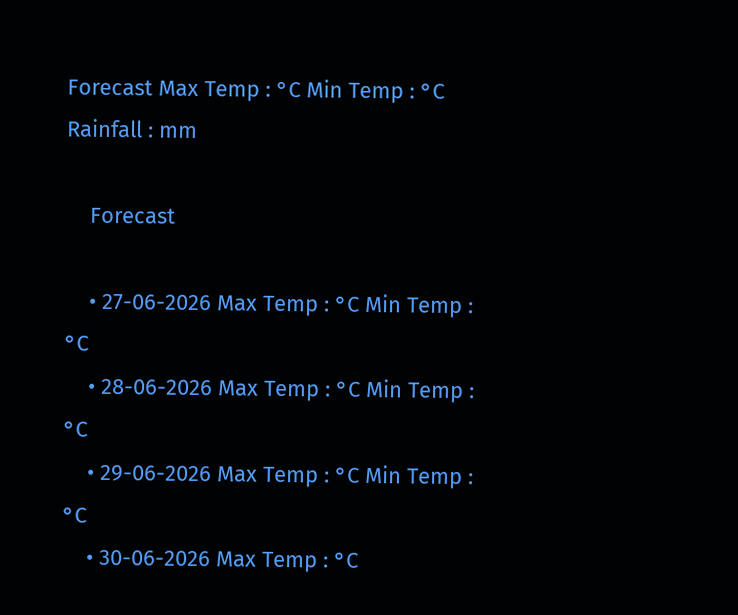Forecast Max Temp : °C Min Temp : °C Rainfall : mm

    Forecast

    • 27-06-2026 Max Temp : °C Min Temp : °C
    • 28-06-2026 Max Temp : °C Min Temp : °C
    • 29-06-2026 Max Temp : °C Min Temp : °C
    • 30-06-2026 Max Temp : °C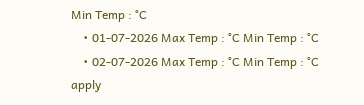Min Temp : °C
    • 01-07-2026 Max Temp : °C Min Temp : °C
    • 02-07-2026 Max Temp : °C Min Temp : °C
apply